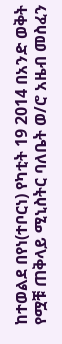ከተወልደ በየነ(ተቦርነ) የካቲት 19 2014 በአንድ ወቅት የሟቹ ጠቅላይ ሚኒስትር ባለቤት ወ/ሮ አዜብ መስፈን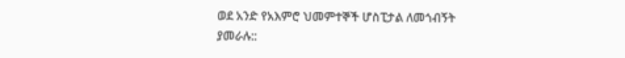ወደ አንድ የአእምሮ ህመምተኞች ሆስፒታል ለመጎብኝት ያመራሉ::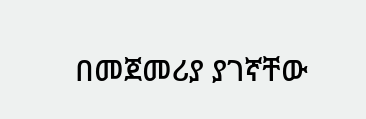በመጀመሪያ ያገኛቸው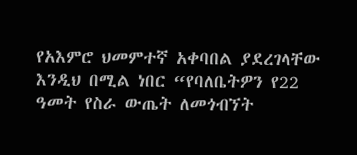የአእምሮ ህመምተኛ አቀባበል ያደረገላቸው እንዲህ በሚል ነበር “የባለቤትዎን የ22 ዓመት የስራ ውጤት ለመጎብኘት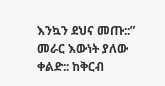እንኳን ደህና መጡ::” መራር እውነት ያለው ቀልድ:: ከቅርብ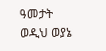ዓመታት ወዲህ ወያኔ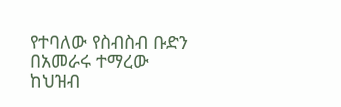የተባለው የስብስብ ቡድን በአመራሩ ተማረው ከህዝብ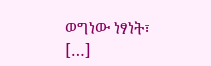ወግነው ነፃነት፣ […]